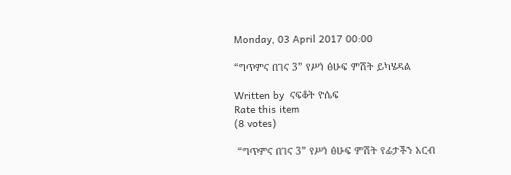Monday, 03 April 2017 00:00

“ግጥምና በገና 3” የሥነ ፅሁፍ ምሽት ይካሄዳል

Written by  ናፍቆት ዮሴፍ
Rate this item
(8 votes)

 “ግጥምና በገና 3” የሥነ ፅሁፍ ምሽት የፊታችን አርብ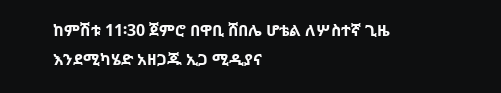ከምሽቱ 11፡30 ጀምሮ በዋቢ ሸበሌ ሆቴል ለሦስተኛ ጊዜ እንደሚካሄድ አዘጋጁ ኢጋ ሚዲያና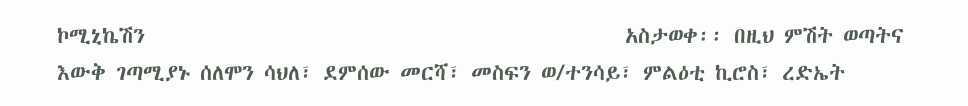ኮሚኒኬሽን                                                አስታወቀ፡፡ በዚህ ምሽት ወጣትና እውቅ ገጣሚያኑ ሰለሞን ሳህለ፣ ደምሰው መርሻ፣ መስፍን ወ/ተንሳይ፣ ምልዕቲ ኪሮስ፣ ረድኤት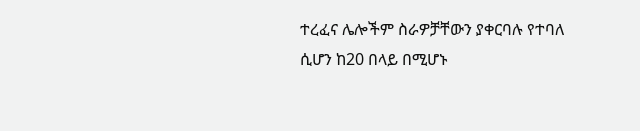ተረፈና ሌሎችም ስራዎቻቸውን ያቀርባሉ የተባለ ሲሆን ከ20 በላይ በሚሆኑ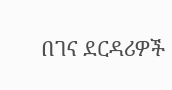በገና ደርዳሪዎች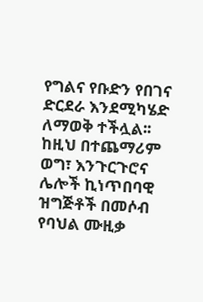የግልና የቡድን የበገና ድርደራ እንደሚካሄድ ለማወቅ ተችሏል፡፡ ከዚህ በተጨማሪም ወግ፣ እንጉርጉሮና ሌሎች ኪነጥበባዊ ዝግጅቶች በመሶብ የባህል ሙዚቃ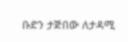ቡድን ታጅበው ለታዳሚ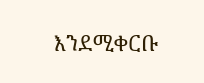እንደሚቀርቡ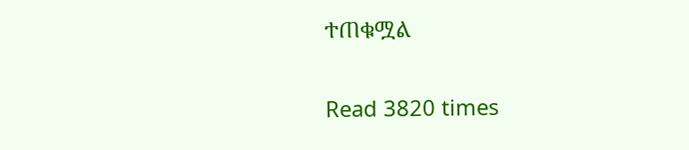ተጠቁሟል

Read 3820 times